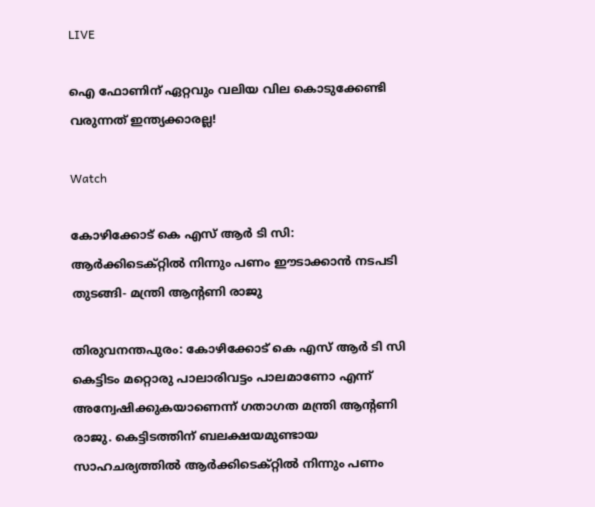LIVE

ഐ ഫോണിന് ഏറ്റവും വലിയ വില കൊടുക്കേണ്ടി വരുന്നത് ഇന്ത്യക്കാരല്ല!

Watch

കോഴിക്കോട് കെ എസ് ആര്‍ ടി സി: ആര്‍ക്കിടെക്റ്റില്‍ നിന്നും പണം ഈടാക്കാന്‍ നടപടി തുടങ്ങി- മന്ത്രി ആന്‍റണി രാജു

തിരുവനന്തപുരം: കോഴിക്കോട്‌ കെ എസ് ആര്‍ ടി സി കെട്ടിടം മറ്റൊരു പാലാരിവട്ടം പാലമാണോ എന്ന് അന്വേഷിക്കുകയാണെന്ന് ഗതാഗത മന്ത്രി ആന്‍റണി രാജു. കെട്ടിടത്തിന് ബലക്ഷയമുണ്ടായ സാഹചര്യത്തില്‍ ആര്‍ക്കിടെക്റ്റില്‍ നിന്നും പണം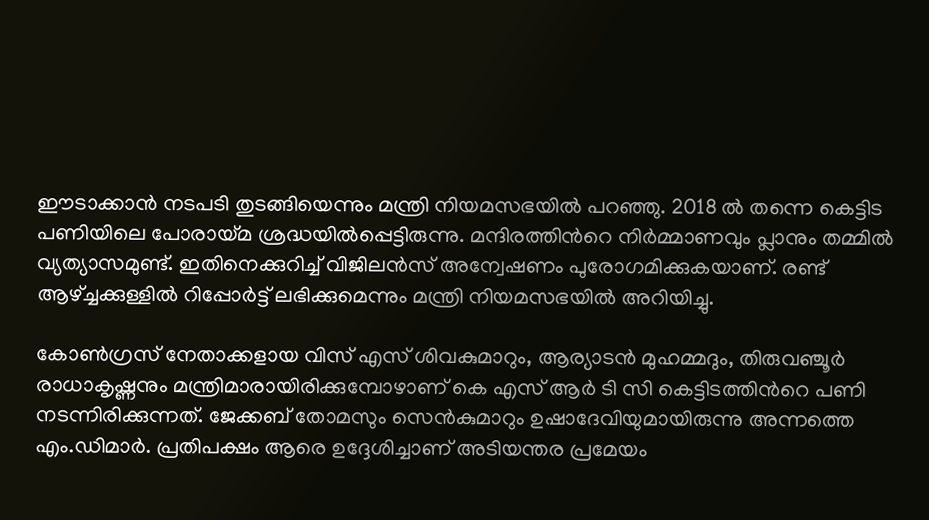ഈടാക്കാന്‍ നടപടി തുടങ്ങിയെന്നും മന്ത്രി നിയമസഭയില്‍ പറഞ്ഞു. 2018 ല്‍ തന്നെ കെട്ടിട പണിയിലെ പോരായ്മ ശ്രദ്ധയില്‍പ്പെട്ടിരുന്നു. മന്ദിരത്തിന്‍റെ നിര്‍മ്മാണവും പ്ലാനും തമ്മില്‍ വ്യത്യാസമുണ്ട്. ഇതിനെക്കുറിച്ച് വിജിലന്‍സ്‌ അന്വേഷണം പുരോഗമിക്കുകയാണ്. രണ്ട് ആഴ്ച്ചക്കുള്ളില്‍ റിപ്പോര്‍ട്ട്‌ ലഭിക്കുമെന്നും മന്ത്രി നിയമസഭയില്‍ അറിയിച്ചു.

കോണ്‍ഗ്രസ് നേതാക്കളായ വിസ് എസ് ശിവകുമാറും, ആര്യാടന്‍ മുഹമ്മദും, തിരുവഞ്ചൂര്‍ രാധാകൃഷ്ണനും മന്ത്രിമാരായിരിക്കുമ്പോഴാണ് കെ എസ് ആര്‍ ടി സി കെട്ടിടത്തിന്‍റെ പണി നടന്നിരിക്കുന്നത്. ജേക്കബ് തോമസും സെൻകുമാറും ഉഷാദേവിയുമായിരുന്നു അന്നത്തെ എം.ഡിമാർ. പ്രതിപക്ഷം ആരെ ഉദ്ദേശിച്ചാണ് അടിയന്തര പ്രമേയം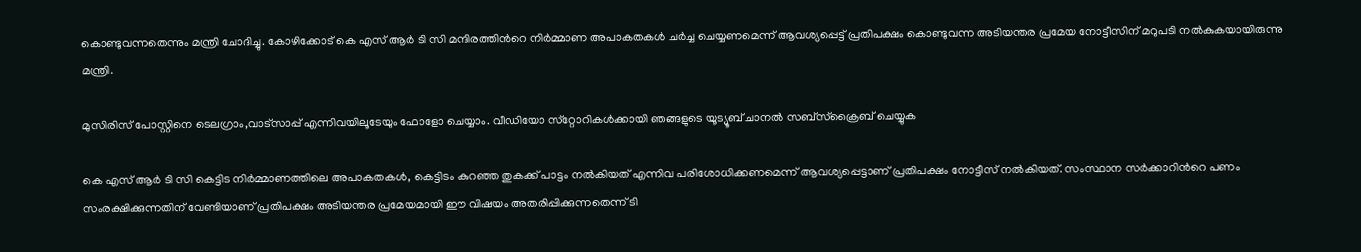കൊണ്ടുവന്നതെന്നും മന്ത്രി ചോദിച്ചു. കോഴിക്കോട് കെ എസ് ആര്‍ ടി സി മന്ദിരത്തിന്‍റെ നിര്‍മ്മാണ അപാകതകള്‍ ചര്‍ച്ച ചെയ്യണമെന്ന് ആവശ്യപ്പെട്ട് പ്രതിപക്ഷം കൊണ്ടുവന്ന അടിയന്തര പ്രമേയ നോട്ടീസിന് മറുപടി നല്‍കുകയായിരുന്നു മന്ത്രി.

മുസിരിസ് പോസ്റ്റിനെ ടെലഗ്രാം,വാട്‌സാപ്പ് എന്നിവയിലൂടേയും ഫോളോ ചെയ്യാം. വീഡിയോ സ്‌റ്റോറികള്‍ക്കായി ഞങ്ങളുടെ യൂട്യൂബ് ചാനല്‍ സബ്‌സ്‌ക്രൈബ് ചെയ്യുക

കെ എസ് ആര്‍ ടി സി കെട്ടിട നിര്‍മ്മാണത്തിലെ അപാകതകള്‍, കെട്ടിടം കുറഞ്ഞ തുകക്ക് പാട്ടം നല്‍കിയത് എന്നിവ പരിശോധിക്കണമെന്ന് ആവശ്യപ്പെട്ടാണ് പ്രതിപക്ഷം നോട്ടീസ് നല്‍കിയത്. സംസ്ഥാന സർക്കാറിന്‍റെ പണം സംരക്ഷിക്കുന്നതിന് വേണ്ടിയാണ് പ്രതിപക്ഷം അടിയന്തര പ്രമേയമായി ഈ വിഷയം അതരിപ്പിക്കുന്നതെന്ന് ടി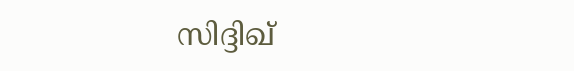സിദ്ദിഖ്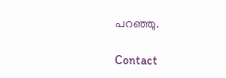പറഞ്ഞു.

Contact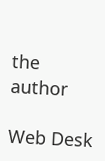the author

Web Desk